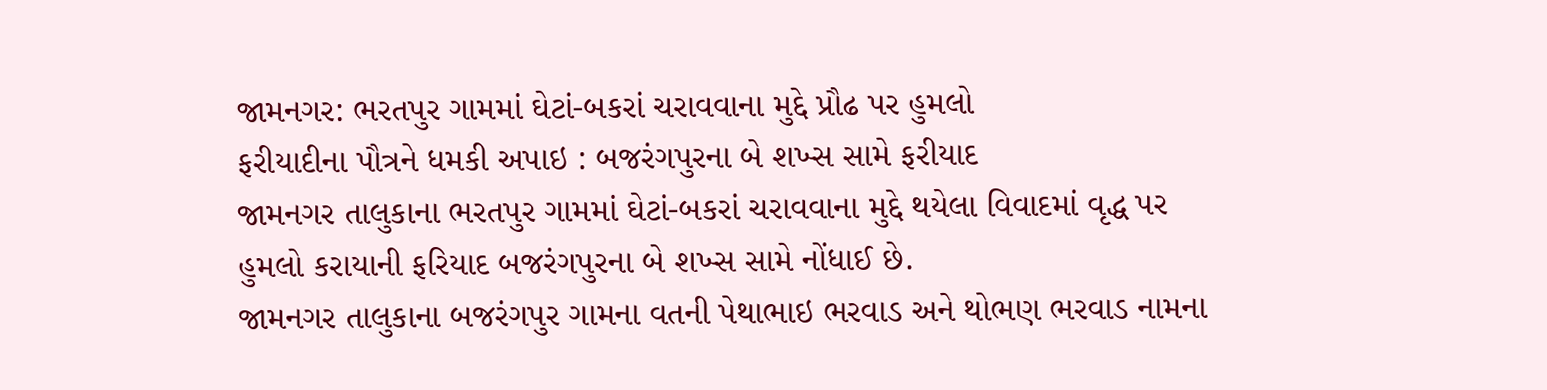જામનગર: ભરતપુર ગામમાં ઘેટાં-બકરાં ચરાવવાના મુદ્દે પ્રૌઢ પર હુમલો
ફરીયાદીના પૌત્રને ધમકી અપાઇ : બજરંગપુરના બે શખ્સ સામે ફરીયાદ
જામનગર તાલુકાના ભરતપુર ગામમાં ઘેટાં-બકરાં ચરાવવાના મુદ્દે થયેલા વિવાદમાં વૃદ્ધ પર હુમલો કરાયાની ફરિયાદ બજરંગપુરના બે શખ્સ સામે નોંધાઈ છે.
જામનગર તાલુકાના બજરંગપુર ગામના વતની પેથાભાઇ ભરવાડ અને થોભણ ભરવાડ નામના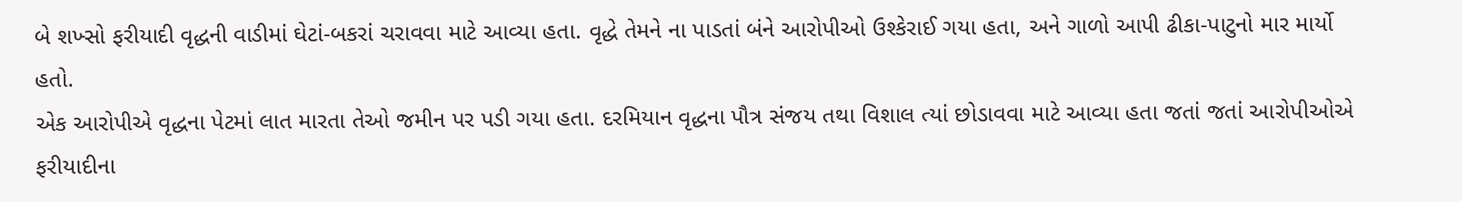બે શખ્સો ફરીયાદી વૃદ્ધની વાડીમાં ઘેટાં-બકરાં ચરાવવા માટે આવ્યા હતા. વૃદ્ધે તેમને ના પાડતાં બંને આરોપીઓ ઉશ્કેરાઈ ગયા હતા, અને ગાળો આપી ઢીકા-પાટુનો માર માર્યો હતો.
એક આરોપીએ વૃદ્ધના પેટમાં લાત મારતા તેઓ જમીન પર પડી ગયા હતા. દરમિયાન વૃદ્ધના પૌત્ર સંજય તથા વિશાલ ત્યાં છોડાવવા માટે આવ્યા હતા જતાં જતાં આરોપીઓએ ફરીયાદીના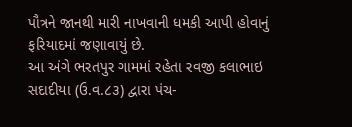પૌત્રને જાનથી મારી નાખવાની ધમકી આપી હોવાનું ફરિયાદમાં જણાવાયું છે.
આ અંગે ભરતપુર ગામમાં રહેતા રવજી કલાભાઇ સદાદીયા (ઉ.વ.૮૩) દ્વારા પંચ-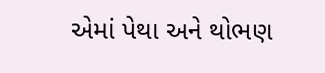એમાં પેથા અને થોભણ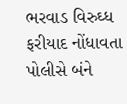ભરવાડ વિરુઘ્ધ ફરીયાદ નોંધાવતા પોલીસે બંને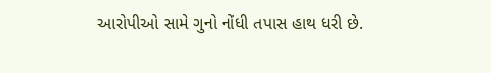આરોપીઓ સામે ગુનો નોંધી તપાસ હાથ ધરી છે.